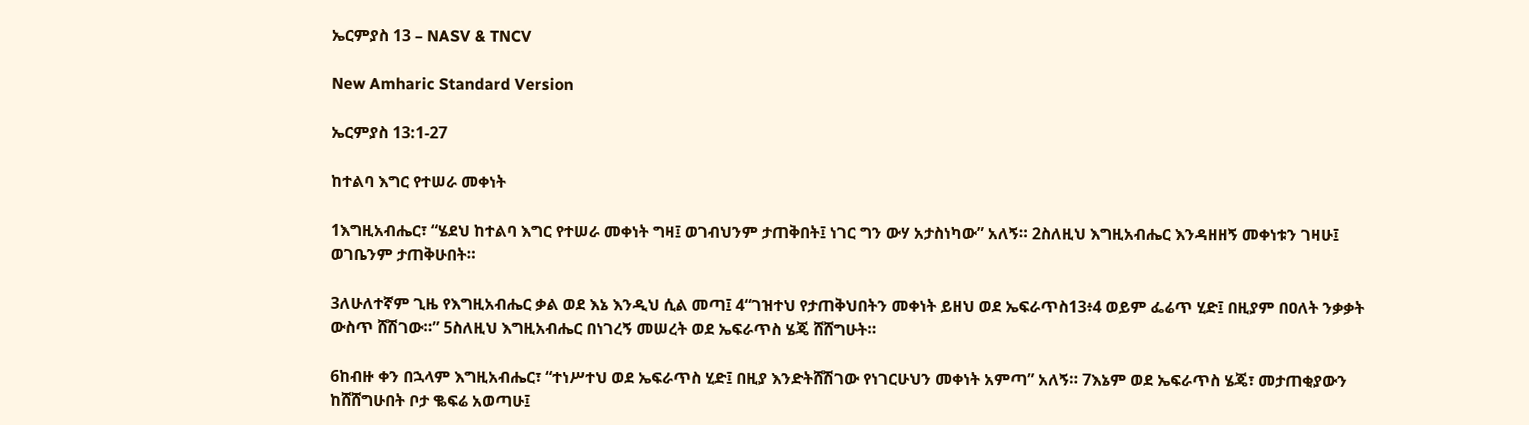ኤርምያስ 13 – NASV & TNCV

New Amharic Standard Version

ኤርምያስ 13:1-27

ከተልባ እግር የተሠራ መቀነት

1እግዚአብሔር፣ “ሄደህ ከተልባ እግር የተሠራ መቀነት ግዛ፤ ወገብህንም ታጠቅበት፤ ነገር ግን ውሃ አታስነካው” አለኝ። 2ስለዚህ እግዚአብሔር እንዳዘዘኝ መቀነቱን ገዛሁ፤ ወገቤንም ታጠቅሁበት።

3ለሁለተኛም ጊዜ የእግዚአብሔር ቃል ወደ እኔ እንዲህ ሲል መጣ፤ 4“ገዝተህ የታጠቅህበትን መቀነት ይዘህ ወደ ኤፍራጥስ13፥4 ወይም ፌሬጥ ሂድ፤ በዚያም በዐለት ንቃቃት ውስጥ ሸሽገው።” 5ስለዚህ እግዚአብሔር በነገረኝ መሠረት ወደ ኤፍራጥስ ሄጄ ሸሸግሁት።

6ከብዙ ቀን በኋላም እግዚአብሔር፣ “ተነሥተህ ወደ ኤፍራጥስ ሂድ፤ በዚያ እንድትሸሽገው የነገርሁህን መቀነት አምጣ” አለኝ። 7እኔም ወደ ኤፍራጥስ ሄጄ፣ መታጠቂያውን ከሸሸግሁበት ቦታ ቈፍሬ አወጣሁ፤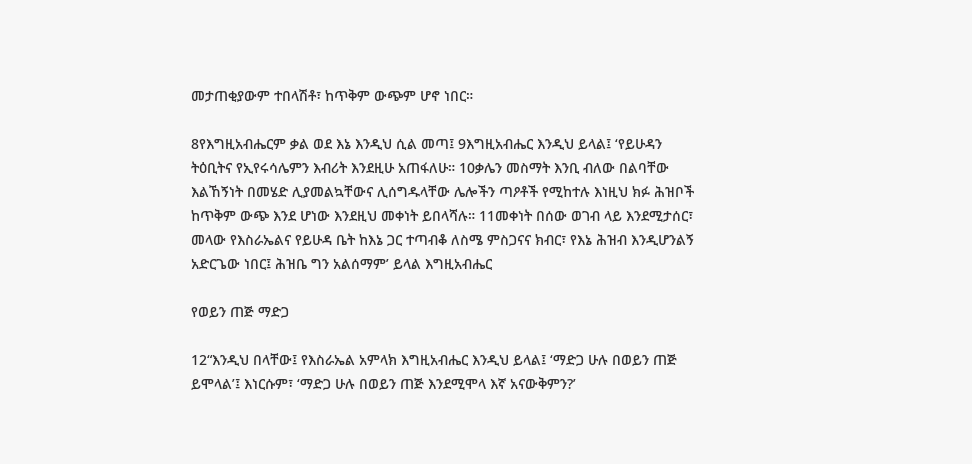መታጠቂያውም ተበላሽቶ፣ ከጥቅም ውጭም ሆኖ ነበር።

8የእግዚአብሔርም ቃል ወደ እኔ እንዲህ ሲል መጣ፤ 9እግዚአብሔር እንዲህ ይላል፤ ‘የይሁዳን ትዕቢትና የኢየሩሳሌምን እብሪት እንደዚሁ አጠፋለሁ። 10ቃሌን መስማት እንቢ ብለው በልባቸው እልኸኝነት በመሄድ ሊያመልኳቸውና ሊሰግዱላቸው ሌሎችን ጣዖቶች የሚከተሉ እነዚህ ክፉ ሕዝቦች ከጥቅም ውጭ እንደ ሆነው እንደዚህ መቀነት ይበላሻሉ። 11መቀነት በሰው ወገብ ላይ እንደሚታሰር፣ መላው የእስራኤልና የይሁዳ ቤት ከእኔ ጋር ተጣብቆ ለስሜ ምስጋናና ክብር፣ የእኔ ሕዝብ እንዲሆንልኝ አድርጌው ነበር፤ ሕዝቤ ግን አልሰማም’ ይላል እግዚአብሔር

የወይን ጠጅ ማድጋ

12“እንዲህ በላቸው፤ የእስራኤል አምላክ እግዚአብሔር እንዲህ ይላል፤ ‘ማድጋ ሁሉ በወይን ጠጅ ይሞላል’፤ እነርሱም፣ ‘ማድጋ ሁሉ በወይን ጠጅ እንደሚሞላ እኛ አናውቅምን?’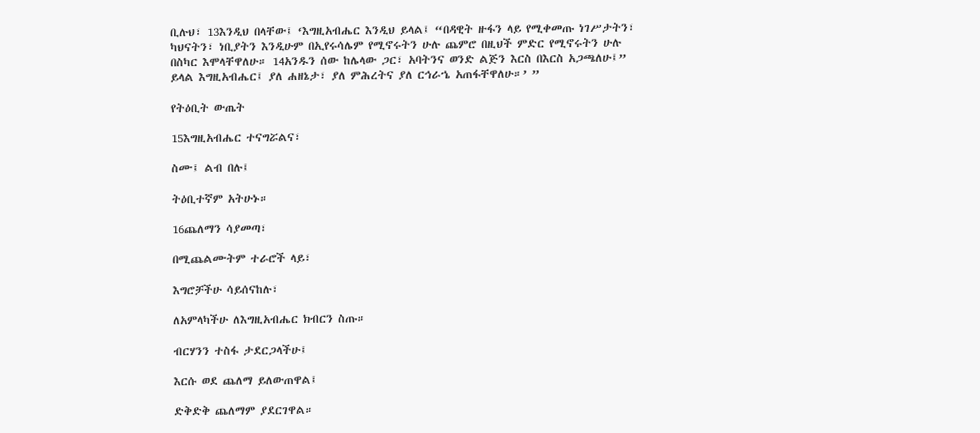ቢሉህ፣ 13እንዲህ በላቸው፤ ‘እግዚአብሔር እንዲህ ይላል፤ “በዳዊት ዙፋን ላይ የሚቀመጡ ነገሥታትን፣ ካህናትን፣ ነቢያትን እንዲሁም በኢየሩሳሌም የሚኖሩትን ሁሉ ጨምሮ በዚህች ምድር የሚኖሩትን ሁሉ በስካር እሞላቸዋለሁ። 14አንዱን ሰው ከሌላው ጋር፣ አባትንና ወንድ ልጅን እርስ በእርስ አጋጫለሁ፤” ይላል እግዚአብሔር፤ ያለ ሐዘኔታ፣ ያለ ምሕረትና ያለ ርኅራኄ አጠፋቸዋለሁ።’ ”

የትዕቢት ውጤት

15እግዚአብሔር ተናግሯልና፣

ስሙ፤ ልብ በሉ፤

ትዕቢተኛም አትሁኑ።

16ጨለማን ሳያመጣ፣

በሚጨልሙትም ተራሮች ላይ፣

እግሮቻችሁ ሳይሰናከሉ፣

ለአምላካችሁ ለእግዚአብሔር ክብርን ስጡ።

ብርሃንን ተስፋ ታደርጋላችሁ፤

እርሱ ወደ ጨለማ ይለውጠዋል፤

ድቅድቅ ጨለማም ያደርገዋል።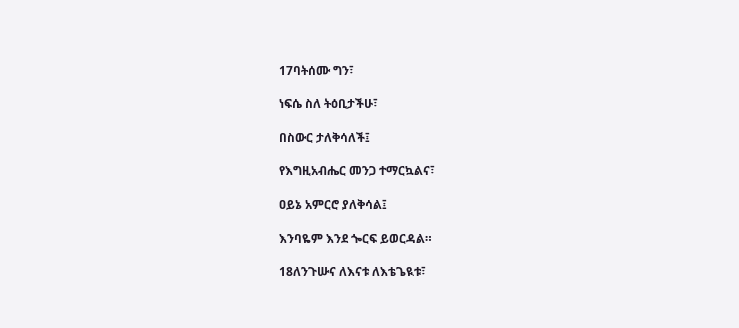17ባትሰሙ ግን፣

ነፍሴ ስለ ትዕቢታችሁ፣

በስውር ታለቅሳለች፤

የእግዚአብሔር መንጋ ተማርኳልና፣

ዐይኔ አምርሮ ያለቅሳል፤

እንባዬም እንደ ጐርፍ ይወርዳል።

18ለንጉሡና ለእናቱ ለእቴጌዪቱ፣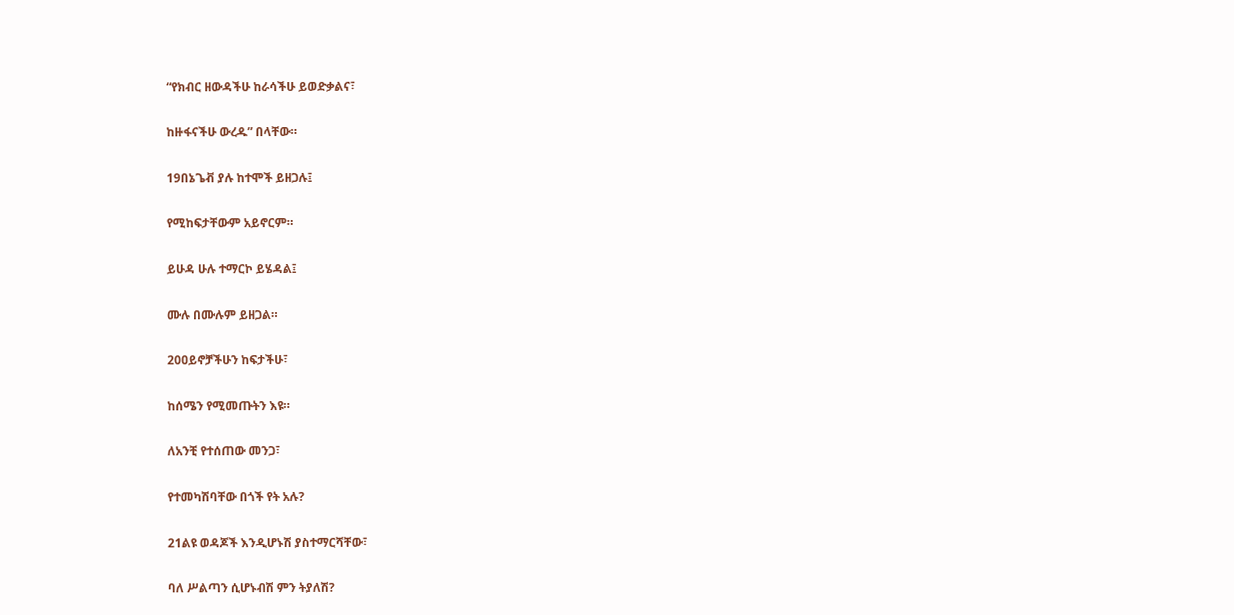“የክብር ዘውዳችሁ ከራሳችሁ ይወድቃልና፣

ከዙፋናችሁ ውረዱ” በላቸው።

19በኔጌቭ ያሉ ከተሞች ይዘጋሉ፤

የሚከፍታቸውም አይኖርም።

ይሁዳ ሁሉ ተማርኮ ይሄዳል፤

ሙሉ በሙሉም ይዘጋል።

20ዐይኖቻችሁን ከፍታችሁ፣

ከሰሜን የሚመጡትን እዩ።

ለአንቺ የተሰጠው መንጋ፣

የተመካሽባቸው በጎች የት አሉ?

21ልዩ ወዳጆች እንዲሆኑሽ ያስተማርሻቸው፣

ባለ ሥልጣን ሲሆኑብሽ ምን ትያለሽ?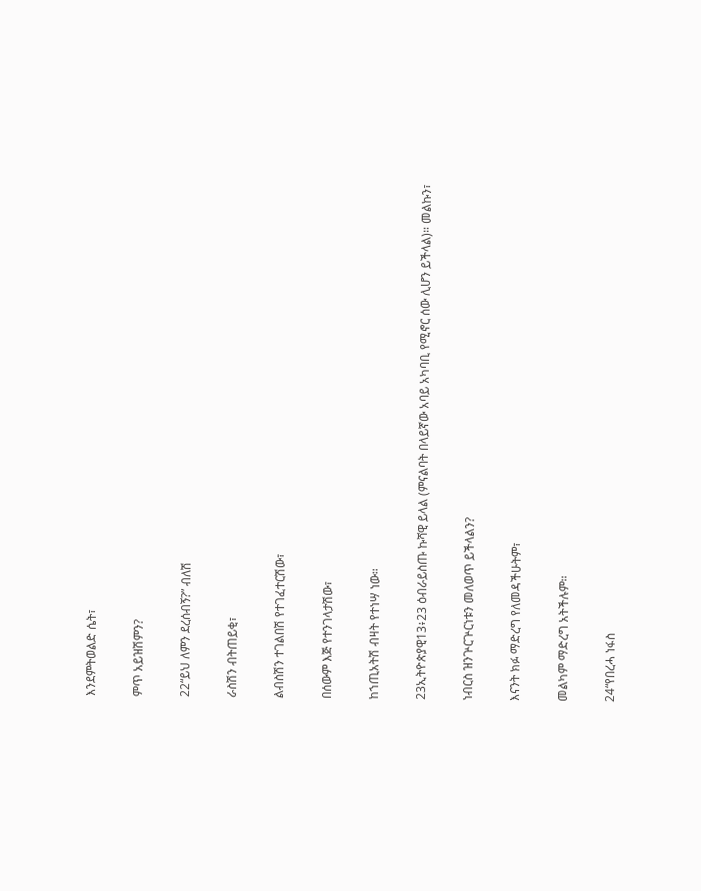እንደምትወልድ ሴት፣

ምጥ አይዝሽምን?

22“ይህ ለምን ደረሰብኝ?” ብለሽ

ራስሽን ብትጠይቂ፣

ልብስሽን ተገልበሽ የተገፈተርሽው፣

በሰውም እጅ የተንገላታሽው፣

ከኀጢአትሽ ብዛት የተነሣ ነው።

23ኢትዮጵያዊ13፥23 ዕብራይስጡ ኩሻዊ ይላል (ምናልባት በላይኛው አባይ አካባቢ የሚኖር ሰው ሊሆን ይችላል)። መልኩን፣

ነብርስ ዝንጕርጕርነቱን መለወጥ ይችላልን?

እናንት ክፉ ማድረግ የለመዳችሁትም፣

መልካም ማድረግ አትችሉም።

24“የበረሓ ነፋስ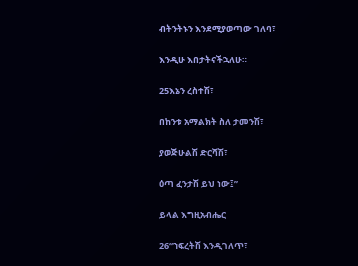ብትንትኑን እንደሚያወጣው ገለባ፣

እንዲሁ እበታትናችኋለሁ።

25እኔን ረስተሽ፣

በከንቱ አማልክት ስለ ታመንሽ፣

ያወጅሁልሽ ድርሻሽ፣

ዕጣ ፈንታሽ ይህ ነው፤”

ይላል እግዚአብሔር

26“ኀፍረትሽ እንዲገለጥ፣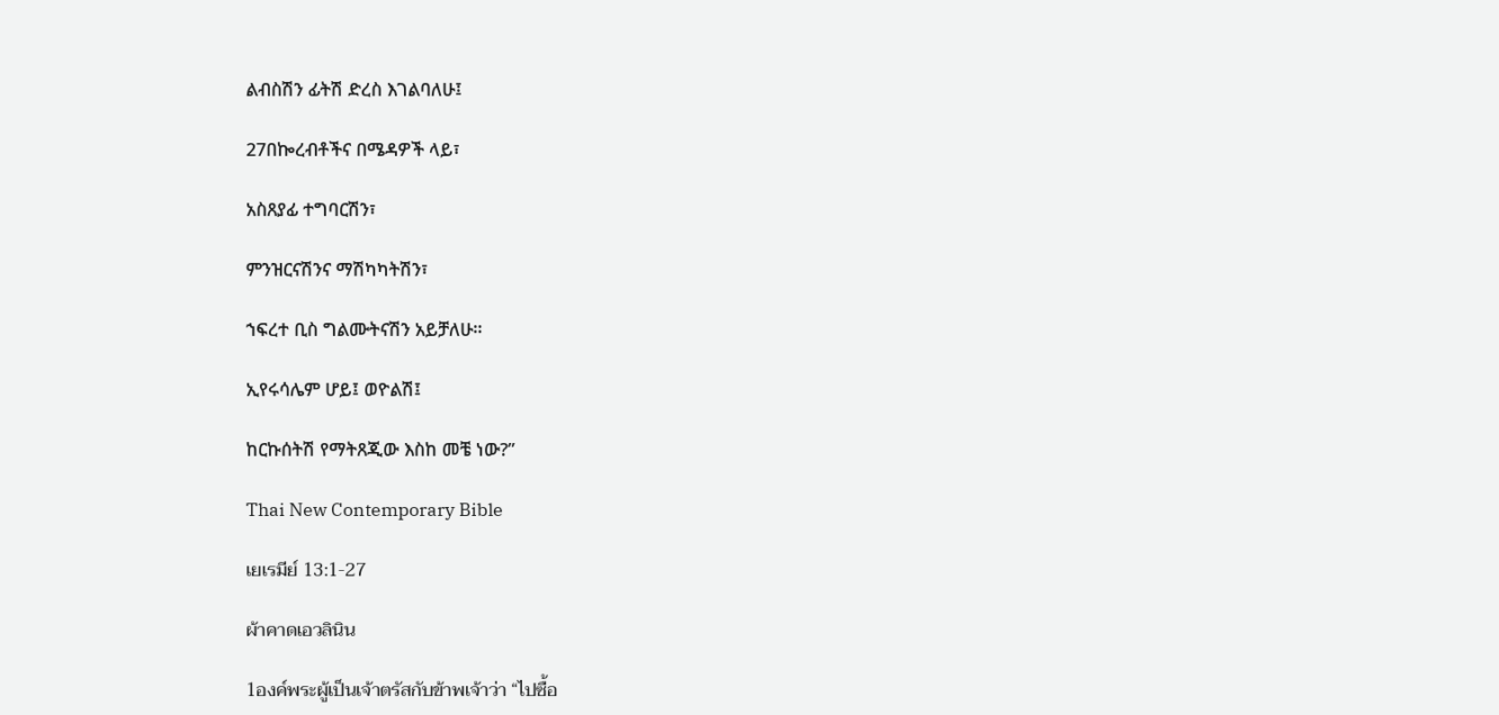ልብስሽን ፊትሽ ድረስ እገልባለሁ፤

27በኰረብቶችና በሜዳዎች ላይ፣

አስጸያፊ ተግባርሽን፣

ምንዝርናሽንና ማሽካካትሽን፣

ኀፍረተ ቢስ ግልሙትናሽን አይቻለሁ።

ኢየሩሳሌም ሆይ፤ ወዮልሽ፤

ከርኩሰትሽ የማትጸጂው እስከ መቼ ነው?”

Thai New Contemporary Bible

เยเรมีย์ 13:1-27

ผ้าคาดเอวลินิน

1องค์พระผู้เป็นเจ้าตรัสกับข้าพเจ้าว่า “ไปซื้อ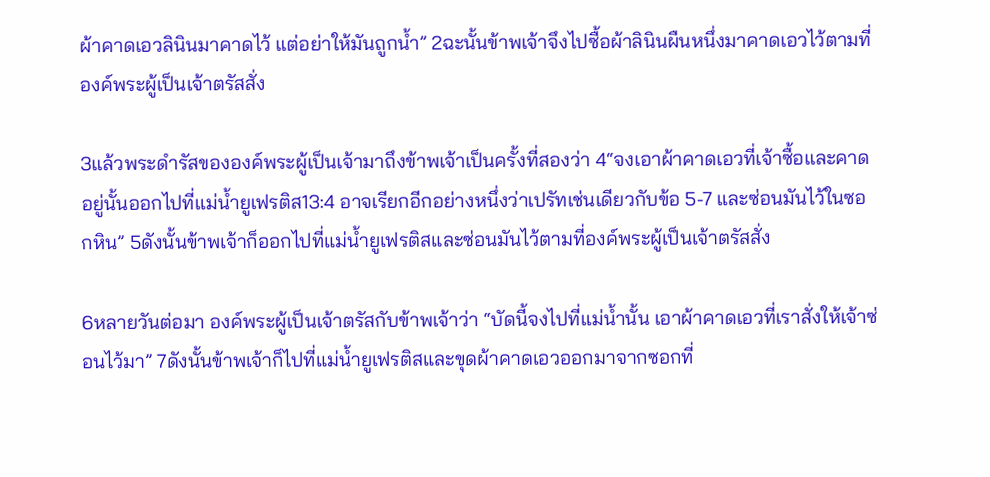ผ้าคาดเอวลินินมาคาดไว้ แต่อย่าให้มันถูกน้ำ” 2ฉะนั้นข้าพเจ้าจึงไปซื้อผ้าลินินผืนหนึ่งมาคาดเอวไว้ตามที่องค์พระผู้เป็นเจ้าตรัสสั่ง

3แล้วพระดำรัสขององค์พระผู้เป็นเจ้ามาถึงข้าพเจ้าเป็นครั้งที่สองว่า 4“จงเอาผ้าคาดเอวที่เจ้าซื้อและคาดอยู่นั้นออกไปที่แม่น้ำยูเฟรติส13:4 อาจเรียกอีกอย่างหนึ่งว่าเปรัทเช่นเดียวกับข้อ 5-7 และซ่อนมันไว้ในซอกหิน” 5ดังนั้นข้าพเจ้าก็ออกไปที่แม่น้ำยูเฟรติสและซ่อนมันไว้ตามที่องค์พระผู้เป็นเจ้าตรัสสั่ง

6หลายวันต่อมา องค์พระผู้เป็นเจ้าตรัสกับข้าพเจ้าว่า “บัดนี้จงไปที่แม่น้ำนั้น เอาผ้าคาดเอวที่เราสั่งให้เจ้าซ่อนไว้มา” 7ดังนั้นข้าพเจ้าก็ไปที่แม่น้ำยูเฟรติสและขุดผ้าคาดเอวออกมาจากซอกที่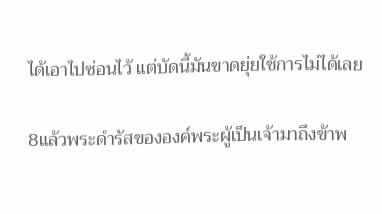ได้เอาไปซ่อนไว้ แต่บัดนี้มันขาดยุ่ยใช้การไม่ได้เลย

8แล้วพระดำรัสขององค์พระผู้เป็นเจ้ามาถึงข้าพ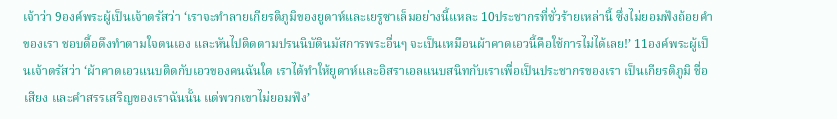เจ้าว่า 9องค์พระผู้เป็นเจ้าตรัสว่า ‘เราจะทำลายเกียรติภูมิของยูดาห์และเยรูซาเล็มอย่างนี้แหละ 10ประชากรที่ชั่วร้ายเหล่านี้ ซึ่งไม่ยอมฟังถ้อยคำของเรา ชอบดื้อดึงทำตามใจตนเอง และหันไปติดตามปรนนิบัตินมัสการพระอื่นๆ จะเป็นเหมือนผ้าคาดเอวนี้คือใช้การไม่ได้เลย!’ 11องค์พระผู้เป็นเจ้าตรัสว่า ‘ผ้าคาดเอวแนบติดกับเอวของคนฉันใด เราได้ทำให้ยูดาห์และอิสราเอลแนบสนิทกับเราเพื่อเป็นประชากรของเรา เป็นเกียรติภูมิ ชื่อเสียง และคำสรรเสริญของเราฉันนั้น แต่พวกเขาไม่ยอมฟัง’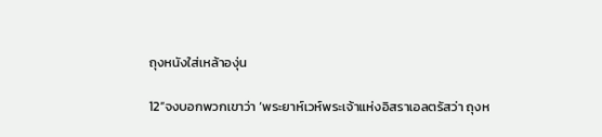ถุงหนังใส่เหล้าองุ่น

12“จงบอกพวกเขาว่า ‘พระยาห์เวห์พระเจ้าแห่งอิสราเอลตรัสว่า ถุงห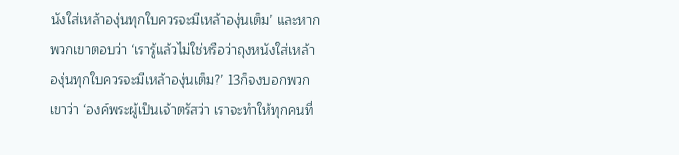นังใส่เหล้าองุ่นทุกใบควรจะมีเหล้าองุ่นเต็ม’ และหากพวกเขาตอบว่า ‘เรารู้แล้วไม่ใช่หรือว่าถุงหนังใส่เหล้าองุ่นทุกใบควรจะมีเหล้าองุ่นเต็ม?’ 13ก็จงบอกพวกเขาว่า ‘องค์พระผู้เป็นเจ้าตรัสว่า เราจะทำให้ทุกคนที่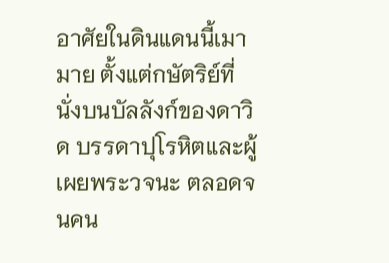อาศัยในดินแดนนี้เมามาย ตั้งแต่กษัตริย์ที่นั่งบนบัลลังก์ของดาวิด บรรดาปุโรหิตและผู้เผยพระวจนะ ตลอดจนคน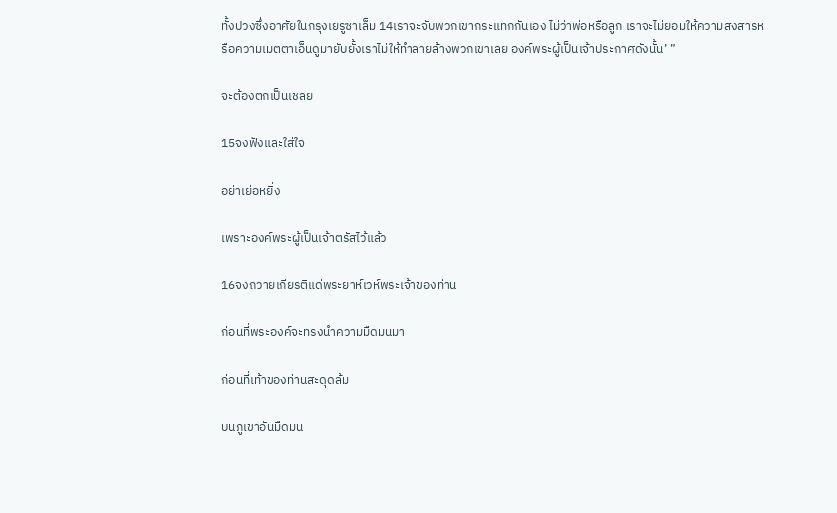ทั้งปวงซึ่งอาศัยในกรุงเยรูซาเล็ม 14เราจะจับพวกเขากระแทกกันเอง ไม่ว่าพ่อหรือลูก เราจะไม่ยอมให้ความสงสารหรือความเมตตาเอ็นดูมายับยั้งเราไม่ให้ทำลายล้างพวกเขาเลย องค์พระผู้เป็นเจ้าประกาศดังนั้น’ ”

จะต้องตกเป็นเชลย

15จงฟังและใส่ใจ

อย่าเย่อหยิ่ง

เพราะองค์พระผู้เป็นเจ้าตรัสไว้แล้ว

16จงถวายเกียรติแด่พระยาห์เวห์พระเจ้าของท่าน

ก่อนที่พระองค์จะทรงนำความมืดมนมา

ก่อนที่เท้าของท่านสะดุดล้ม

บนภูเขาอันมืดมน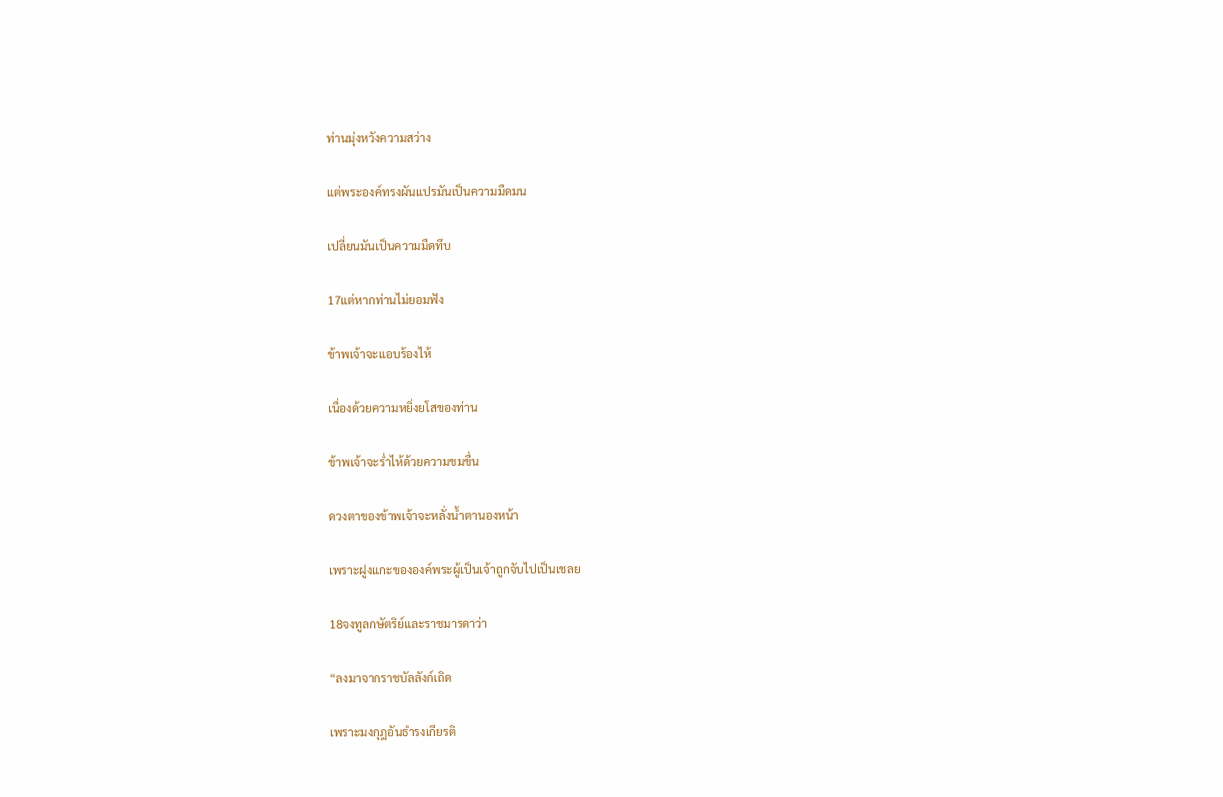ท่านมุ่งหวังความสว่าง

แต่พระองค์ทรงผันแปรมันเป็นความมืดมน

เปลี่ยนมันเป็นความมืดทึบ

17แต่หากท่านไม่ยอมฟัง

ข้าพเจ้าจะแอบร้องไห้

เนื่องด้วยความหยิ่งยโสของท่าน

ข้าพเจ้าจะร่ำไห้ด้วยความขมขื่น

ดวงตาของข้าพเจ้าจะหลั่งน้ำตานองหน้า

เพราะฝูงแกะขององค์พระผู้เป็นเจ้าถูกจับไปเป็นเชลย

18จงทูลกษัตริย์และราชมารดาว่า

“ลงมาจากราชบัลลังก์เถิด

เพราะมงกุฎอันธำรงเกียรติ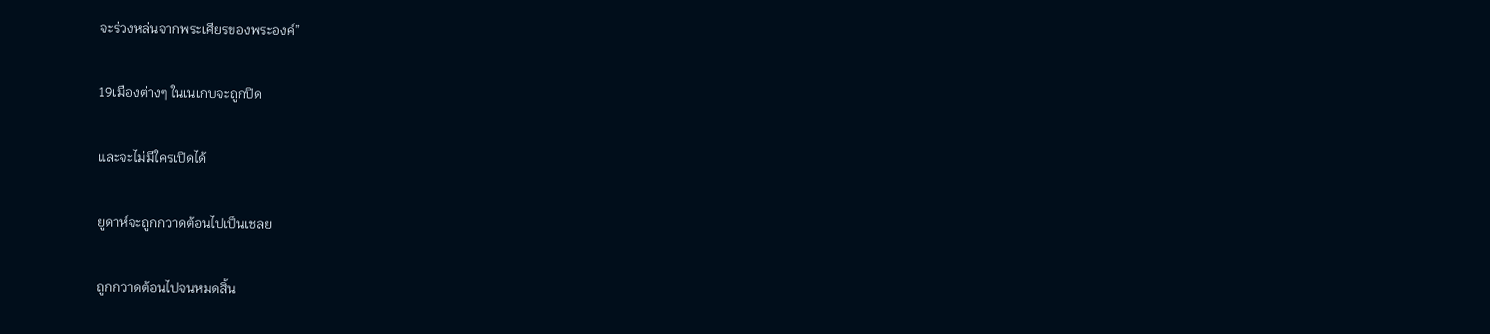จะร่วงหล่นจากพระเศียรของพระองค์”

19เมืองต่างๆ ในเนเกบจะถูกปิด

และจะไม่มีใครเปิดได้

ยูดาห์จะถูกกวาดต้อนไปเป็นเชลย

ถูกกวาดต้อนไปจนหมดสิ้น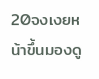20จงเงยหน้าขึ้นมองดู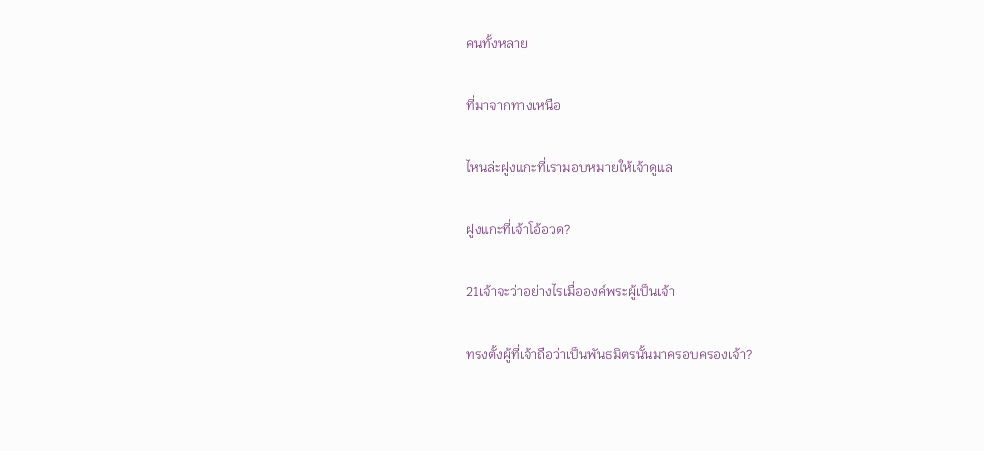คนทั้งหลาย

ที่มาจากทางเหนือ

ไหนล่ะฝูงแกะที่เรามอบหมายให้เจ้าดูแล

ฝูงแกะที่เจ้าโอ้อวด?

21เจ้าจะว่าอย่างไรเมื่อองค์พระผู้เป็นเจ้า

ทรงตั้งผู้ที่เจ้าถือว่าเป็นพันธมิตรนั้นมาครอบครองเจ้า?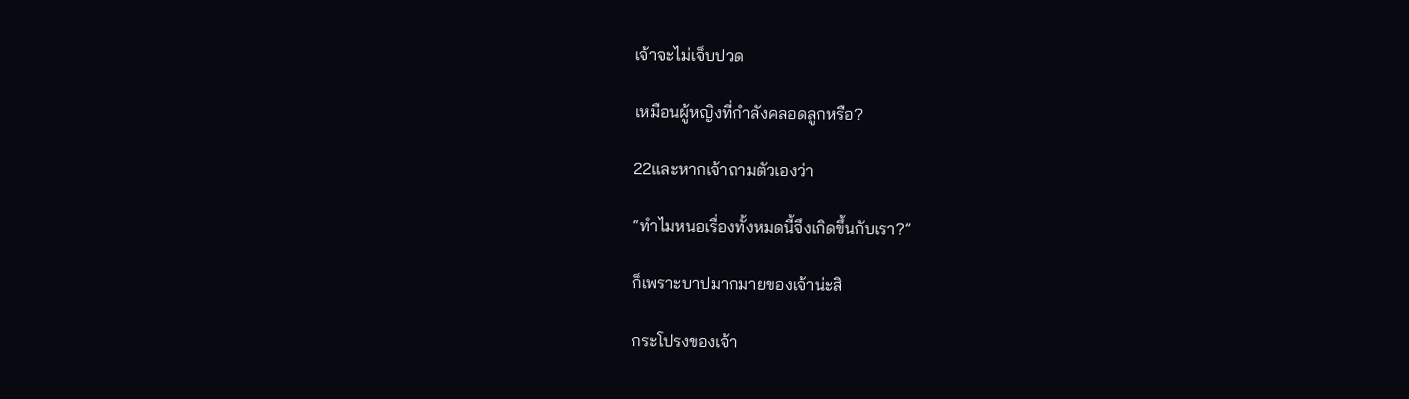เจ้าจะไม่เจ็บปวด

เหมือนผู้หญิงที่กำลังคลอดลูกหรือ?

22และหากเจ้าถามตัวเองว่า

“ทำไมหนอเรื่องทั้งหมดนี้จึงเกิดขึ้นกับเรา?”

ก็เพราะบาปมากมายของเจ้าน่ะสิ

กระโปรงของเจ้า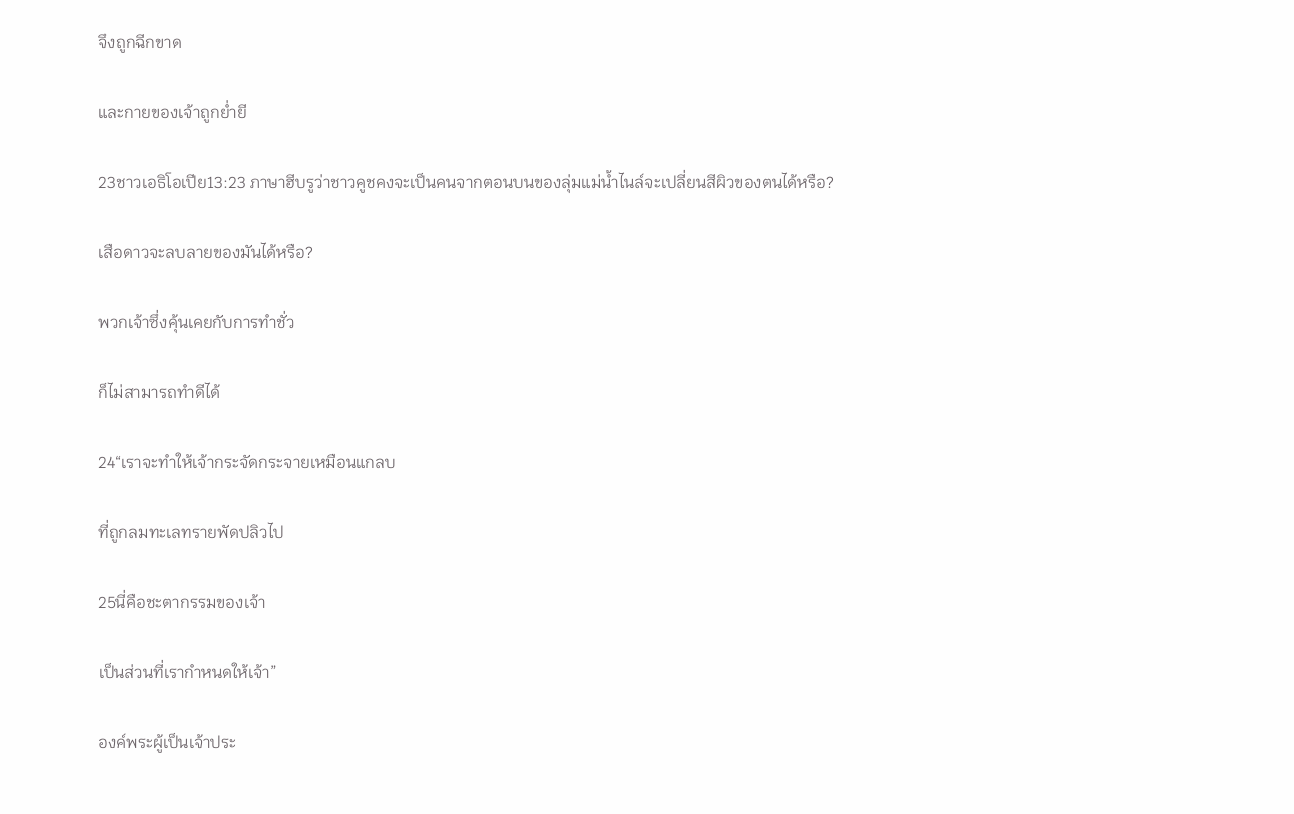จึงถูกฉีกขาด

และกายของเจ้าถูกย่ำยี

23ชาวเอธิโอเปีย13:23 ภาษาฮีบรูว่าชาวคูชคงจะเป็นคนจากตอนบนของลุ่มแม่น้ำไนล์จะเปลี่ยนสีผิวของตนได้หรือ?

เสือดาวจะลบลายของมันได้หรือ?

พวกเจ้าซึ่งคุ้นเคยกับการทำชั่ว

ก็ไม่สามารถทำดีได้

24“เราจะทำให้เจ้ากระจัดกระจายเหมือนแกลบ

ที่ถูกลมทะเลทรายพัดปลิวไป

25นี่คือชะตากรรมของเจ้า

เป็นส่วนที่เรากำหนดให้เจ้า”

องค์พระผู้เป็นเจ้าประ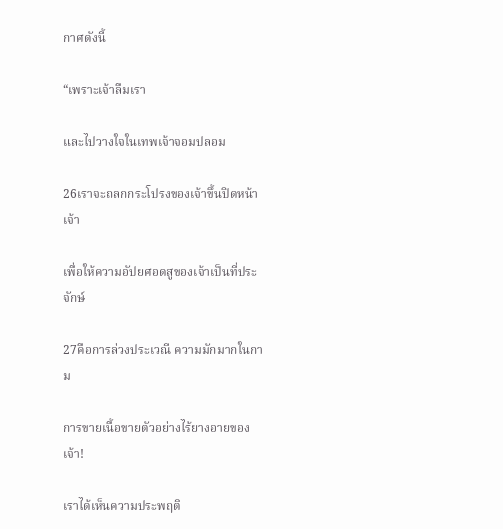กาศดังนี้

“เพราะเจ้าลืมเรา

และไปวางใจในเทพเจ้าจอมปลอม

26เราจะถลกกระโปรงของเจ้าขึ้นปิดหน้าเจ้า

เพื่อให้ความอัปยศอดสูของเจ้าเป็นที่ประจักษ์

27คือการล่วงประเวณี ความมักมากในกาม

การขายเนื้อขายตัวอย่างไร้ยางอายของเจ้า!

เราได้เห็นความประพฤติ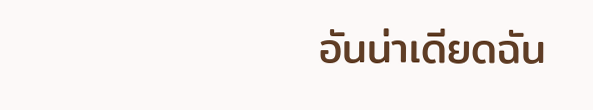อันน่าเดียดฉัน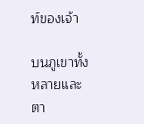ท์ของเจ้า

บนภูเขาทั้งหลายและตา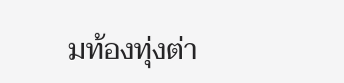มท้องทุ่งต่า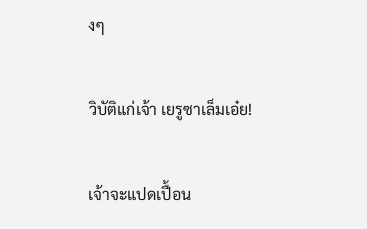งๆ

วิบัติแก่เจ้า เยรูซาเล็มเอ๋ย!

เจ้าจะแปดเปื้อน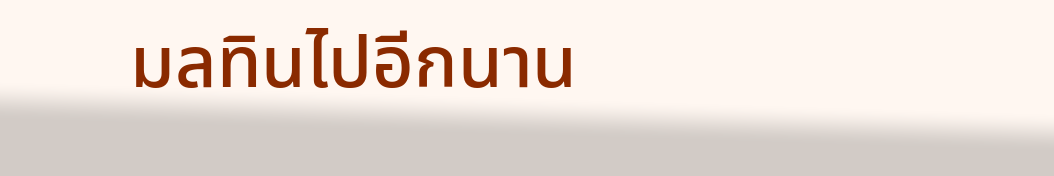มลทินไปอีกนาน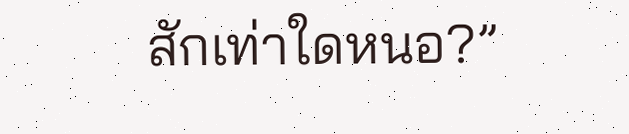สักเท่าใดหนอ?”